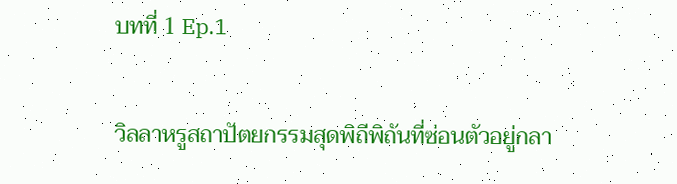บทที่ 1 Ep.1

วิลลาหรูสถาปัตยกรรมสุดพิถีพิถันที่ซ่อนตัวอยู่กลา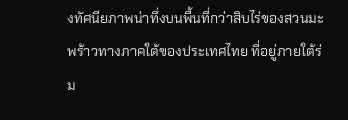งทัศนียภาพน่าทึ่งบนพื้นที่กว่าสิบไร่ของสวนมะพร้าวทางภาคใต้ของประเทศไทย ที่อยู่ภายใต้ร่ม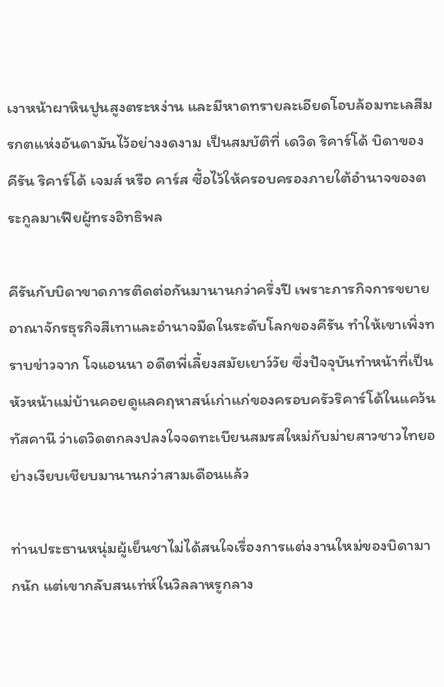เงาหน้าผาหินปูนสูงตระหง่าน และมีหาดทรายละเอียดโอบล้อมทะเลสีมรกตแห่งอันดามันไว้อย่างงดงาม เป็นสมบัติที่ เดวิด ริคาร์โด้ บิดาของ คีรัน ริคาร์โด้ เจมส์ หรือ คาร์ส ซื้อไว้ให้ครอบครองภายใต้อำนาจของตระกูลมาเฟียผู้ทรงอิทธิพล

คีรันกับบิดาขาดการติดต่อกันมานานกว่าครึ่งปี เพราะภารกิจการขยายอาณาจักรธุรกิจสีเทาและอำนาจมืดในระดับโลกของคีรัน ทำให้เขาเพิ่งทราบข่าวจาก โจแอนนา อดีตพี่เลี้ยงสมัยเยาว์วัย ซึ่งปัจจุบันทำหน้าที่เป็นหัวหน้าแม่บ้านคอยดูแลคฤหาสน์เก่าแก่ของครอบครัวริคาร์โด้ในแคว้นทัสคานี ว่าเดวิดตกลงปลงใจจดทะเบียนสมรสใหม่กับม่ายสาวชาวไทยอย่างเงียบเชียบมานานกว่าสามเดือนแล้ว

ท่านประธานหนุ่มผู้เย็นชาไม่ได้สนใจเรื่องการแต่งงานใหม่ของบิดามากนัก แต่เขากลับสนเท่ห์ในวิลลาหรูกลาง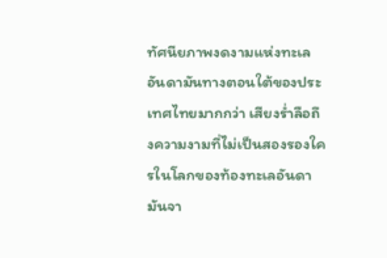ทัศนียภาพงดงามแห่งทะเลอันดามันทางตอนใต้ของประเทศไทยมากกว่า เสียงร่ำลือถึงความงามที่ไม่เป็นสองรองใครในโลกของท้องทะเลอันดามันจา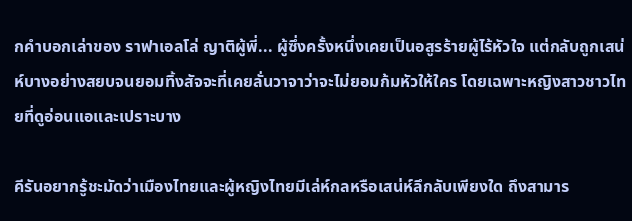กคำบอกเล่าของ ราฟาเอลโล่ ญาติผู้พี่... ผู้ซึ่งครั้งหนึ่งเคยเป็นอสูรร้ายผู้ไร้หัวใจ แต่กลับถูกเสน่ห์บางอย่างสยบจนยอมทิ้งสัจจะที่เคยลั่นวาจาว่าจะไม่ยอมก้มหัวให้ใคร โดยเฉพาะหญิงสาวชาวไทยที่ดูอ่อนแอและเปราะบาง

คีรันอยากรู้ชะมัดว่าเมืองไทยและผู้หญิงไทยมีเล่ห์กลหรือเสน่ห์ลึกลับเพียงใด ถึงสามาร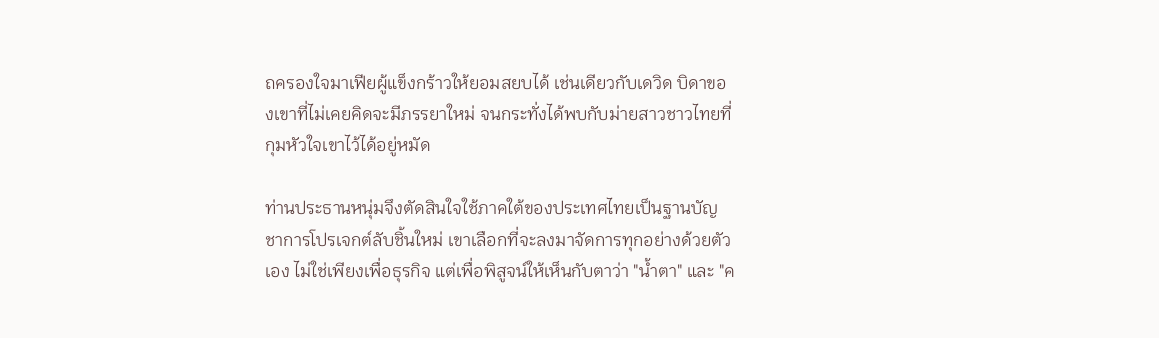ถครองใจมาเฟียผู้แข็งกร้าวให้ยอมสยบได้ เช่นเดียวกับเดวิด บิดาของเขาที่ไม่เคยคิดจะมีภรรยาใหม่ จนกระทั่งได้พบกับม่ายสาวชาวไทยที่กุมหัวใจเขาไว้ได้อยู่หมัด

ท่านประธานหนุ่มจึงตัดสินใจใช้ภาคใต้ของประเทศไทยเป็นฐานบัญชาการโปรเจกต์ลับชิ้นใหม่ เขาเลือกที่จะลงมาจัดการทุกอย่างด้วยตัวเอง ไม่ใช่เพียงเพื่อธุรกิจ แต่เพื่อพิสูจน์ให้เห็นกับตาว่า "น้ำตา" และ "ค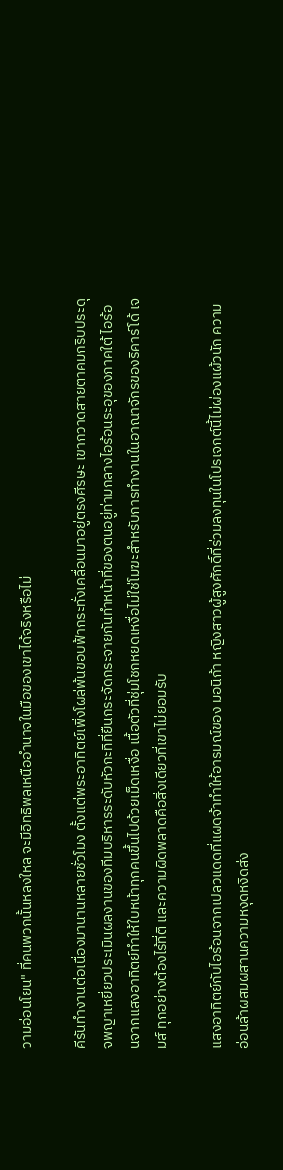วามอ่อนโยน" ที่คนพวกนั้นหลงใหล จะมีอิทธิพลเหนืออำนาจในมือของเขาได้จริงหรือไม่

คีรันทำงานต่อเนื่องมานานหลายชั่วโมง ตั้งแต่พระอาทิตย์เพิ่งโผล่พ้นขอบฟ้ากระทั่งเคลื่อนมาอยู่ตรงศีรษะ เขากวาดสายตาคมกริบประดุจพญาเหยี่ยวประเมินผลงานของทีมบริหารระดับหัวกะทิที่ยืนกระจัดกระจายกันทำหน้าที่ของตนอยู่ท่ามกลางไอร้อนระอุของภาคใต้ ไอร้อนจากแสงอาทิตย์ทำให้ใบหน้าทุกคนขึ้นไปด้วยเม็ดเหงื่อ เนื้อตัวที่ชุ่มโชกหยดเหงื่อไม่ใช่โมฆะสำหรับการทำงานในอาณาจักรของริคาร์โด้ เจมส์ ทุกอย่างต้องไร้ที่ติ และความผิดพลาดคือสิ่งเดียวที่เขาไม่ยอมรับ

แสงอาทิตย์กับไอร้อนจากเปลวแดดที่แผดจ้าทำให้อารมณ์ของ มอนิก้า หญิงสาวผู้สูงศักดิ์ที่ร่วมลงทุนในโปรเจกต์นี้ไม่ผ่องแผ้วนัก ความอ่อนล้าผสมผสานความหงุดหงิดส่ง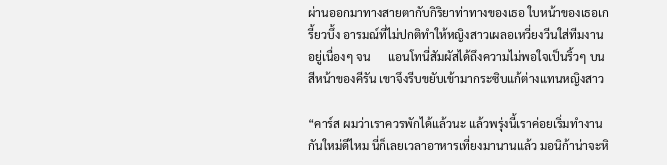ผ่านออกมาทางสายตากับกิริยาท่าทางของเธอ ใบหน้าของเธอเกรี้ยวบึ้ง อารมณ์ที่ไม่ปกติทำให้หญิงสาวเผลอเหวี่ยงวีนใส่ทีมงานอยู่เนื่องๆ จน      แอนโทนี่สัมผัสได้ถึงความไม่พอใจเป็นริ้วๆ บนสีหน้าของคีรัน เขาจึงรีบขยับเข้ามากระซิบแก้ต่างแทนหญิงสาว

“คาร์ส ผมว่าเราควรพักได้แล้วนะ แล้วพรุ่งนี้เราค่อยเริ่มทำงานกันใหม่ดีไหม นี่ก็เลยเวลาอาหารเที่ยงมานานแล้ว มอนิก้าน่าจะหิ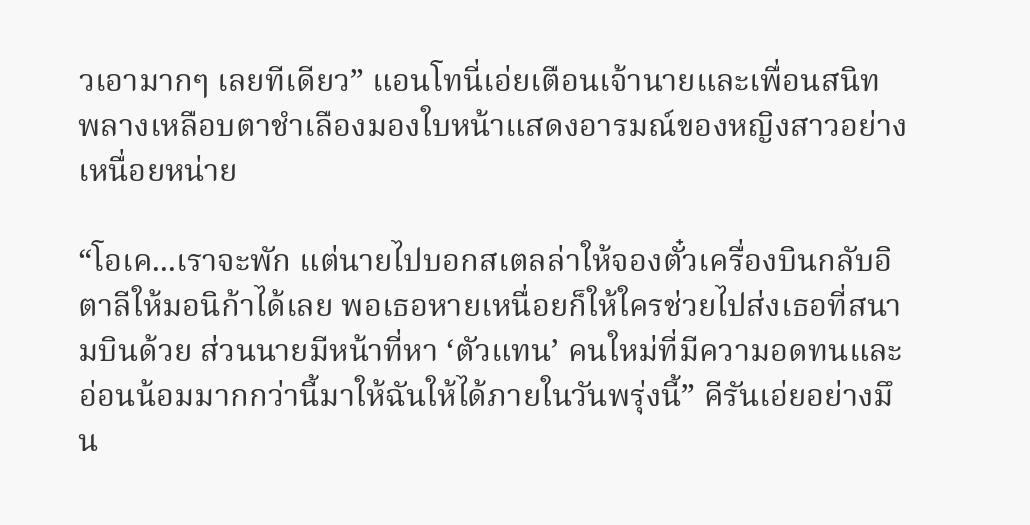วเอามากๆ เลยทีเดียว” แอนโทนี่เอ่ยเตือนเจ้านายและเพื่อนสนิท พลางเหลือบตาชำเลืองมองใบหน้าแสดงอารมณ์ของหญิงสาวอย่างเหนื่อยหน่าย

“โอเค...เราจะพัก แต่นายไปบอกสเตลล่าให้จองตั๋วเครื่องบินกลับอิตาลีให้มอนิก้าได้เลย พอเธอหายเหนื่อยก็ให้ใครช่วยไปส่งเธอที่สนามบินด้วย ส่วนนายมีหน้าที่หา ‘ตัวแทน’ คนใหม่ที่มีความอดทนและอ่อนน้อมมากกว่านี้มาให้ฉันให้ได้ภายในวันพรุ่งนี้” คีรันเอ่ยอย่างมึน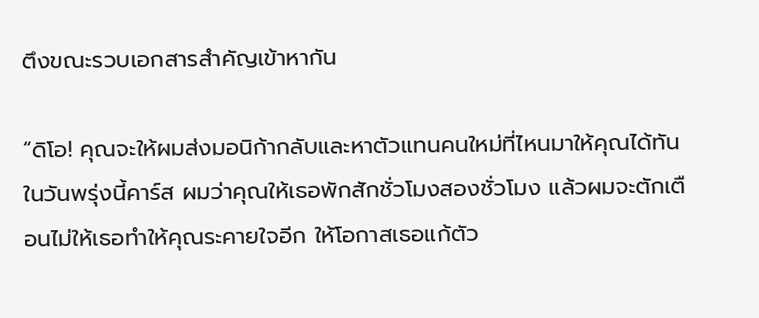ตึงขณะรวบเอกสารสำคัญเข้าหากัน

“ดิโอ! คุณจะให้ผมส่งมอนิก้ากลับและหาตัวแทนคนใหม่ที่ไหนมาให้คุณได้ทันในวันพรุ่งนี้คาร์ส ผมว่าคุณให้เธอพักสักชั่วโมงสองชั่วโมง แล้วผมจะตักเตือนไม่ให้เธอทำให้คุณระคายใจอีก ให้โอกาสเธอแก้ตัว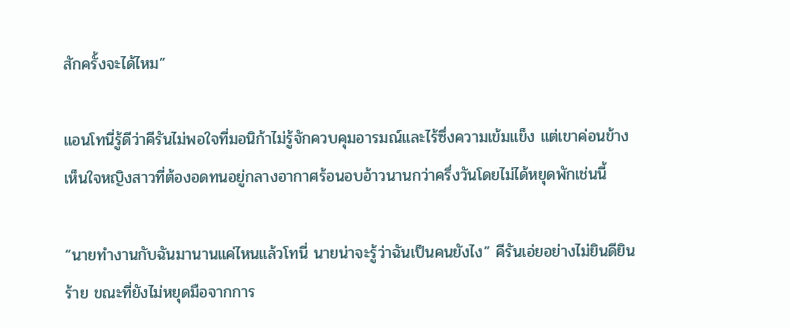สักครั้งจะได้ไหม”

แอนโทนี่รู้ดีว่าคีรันไม่พอใจที่มอนิก้าไม่รู้จักควบคุมอารมณ์และไร้ซึ่งความเข้มแข็ง แต่เขาค่อนข้างเห็นใจหญิงสาวที่ต้องอดทนอยู่กลางอากาศร้อนอบอ้าวนานกว่าครึ่งวันโดยไม่ได้หยุดพักเช่นนี้

“นายทำงานกับฉันมานานแค่ไหนแล้วโทนี่ นายน่าจะรู้ว่าฉันเป็นคนยังไง” คีรันเอ่ยอย่างไม่ยินดียินร้าย ขณะที่ยังไม่หยุดมือจากการ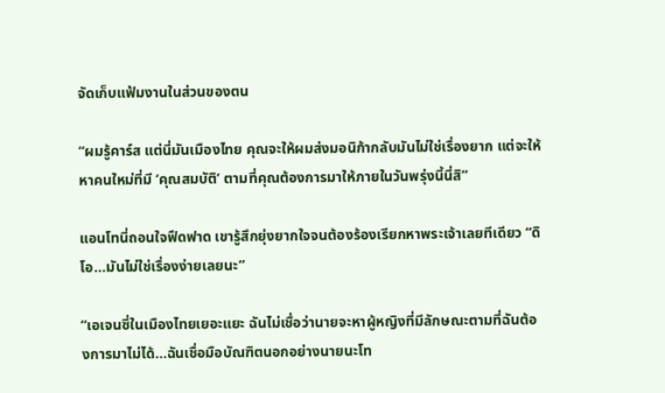จัดเก็บแฟ้มงานในส่วนของตน

“ผมรู้คาร์ส แต่นี่มันเมืองไทย คุณจะให้ผมส่งมอนิก้ากลับมันไม่ใช่เรื่องยาก แต่จะให้หาคนใหม่ที่มี ‘คุณสมบัติ’ ตามที่คุณต้องการมาให้ภายในวันพรุ่งนี้นี่สิ”

แอนโทนี่ถอนใจฟืดฟาด เขารู้สึกยุ่งยากใจจนต้องร้องเรียกหาพระเจ้าเลยทีเดียว “ดิโอ...มันไม่ใช่เรื่องง่ายเลยนะ”

“เอเจนซี่ในเมืองไทยเยอะแยะ ฉันไม่เชื่อว่านายจะหาผู้หญิงที่มีลักษณะตามที่ฉันต้องการมาไม่ได้...ฉันเชื่อมือบัณฑิตนอกอย่างนายนะโท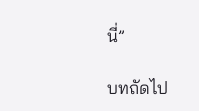นี่”

บทถัดไป